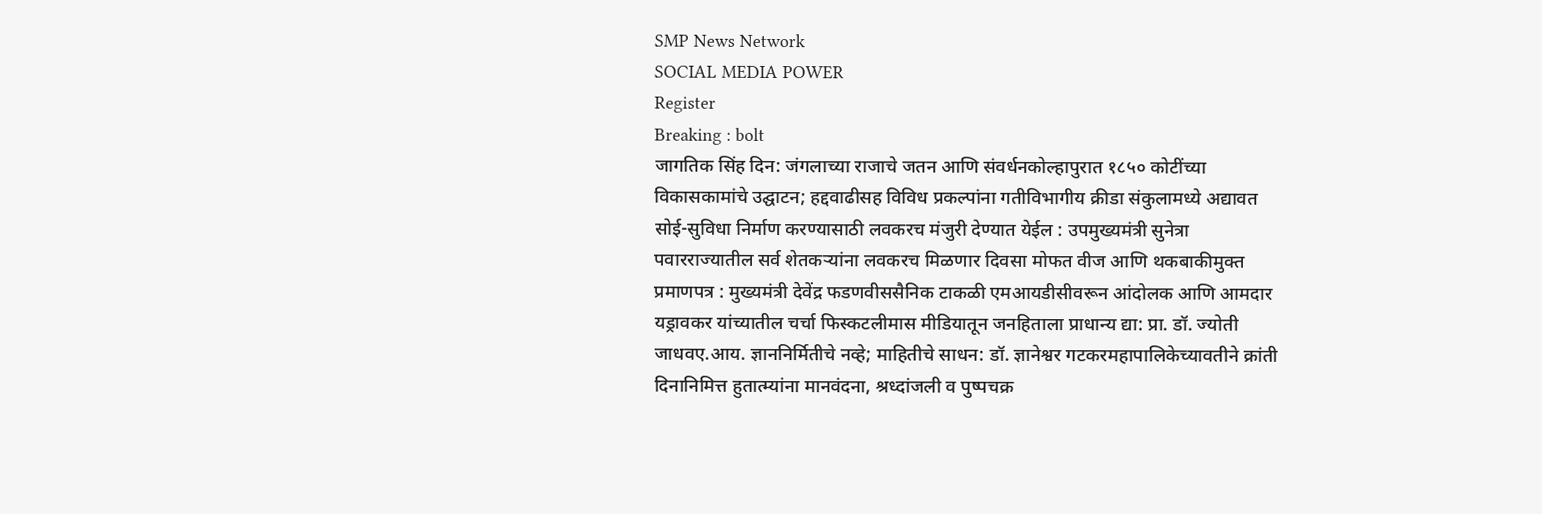SMP News Network
SOCIAL MEDIA POWER
Register
Breaking : bolt
जागतिक सिंह दिन: जंगलाच्या राजाचे जतन आणि संवर्धनकोल्हापुरात १८५० कोटींच्या विकासकामांचे उद्घाटन; हद्दवाढीसह विविध प्रकल्पांना गतीविभागीय क्रीडा संकुलामध्ये अद्यावत सोई-सुविधा निर्माण करण्यासाठी लवकरच मंजुरी देण्यात येईल : उपमुख्यमंत्री सुनेत्रा पवारराज्यातील सर्व शेतकऱ्यांना लवकरच मिळणार दिवसा मोफत वीज आणि थकबाकीमुक्त प्रमाणपत्र : मुख्यमंत्री देवेंद्र फडणवीससैनिक टाकळी एमआयडीसीवरून आंदोलक आणि आमदार यड्रावकर यांच्यातील चर्चा फिस्कटलीमास मीडियातून जनहिताला प्राधान्य द्या: प्रा. डॉ. ज्योती जाधवए.आय. ज्ञाननिर्मितीचे नव्हे; माहितीचे साधन: डॉ. ज्ञानेश्वर गटकरमहापालिकेच्यावतीने क्रांती दिनानिमित्त हुतात्म्यांना मानवंदना, श्रध्दांजली व पुष्पचक्र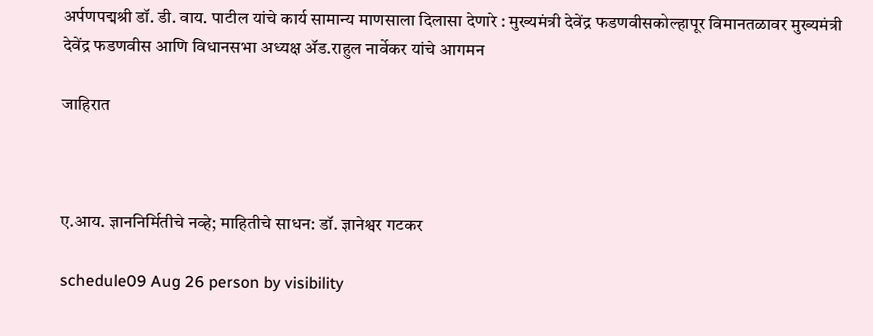अर्पणपद्मश्री डॉ. डी. वाय. पाटील यांचे कार्य सामान्य माणसाला दिलासा देणारे : मुख्यमंत्री देवेंद्र फडणवीसकोल्हापूर विमानतळावर मुख्यमंत्री देवेंद्र फडणवीस आणि विधानसभा अध्यक्ष ॲड.राहुल नार्वेकर यांचे आगमन

जाहिरात



ए.आय. ज्ञाननिर्मितीचे नव्हे; माहितीचे साधन: डॉ. ज्ञानेश्वर गटकर

schedule09 Aug 26 person by visibility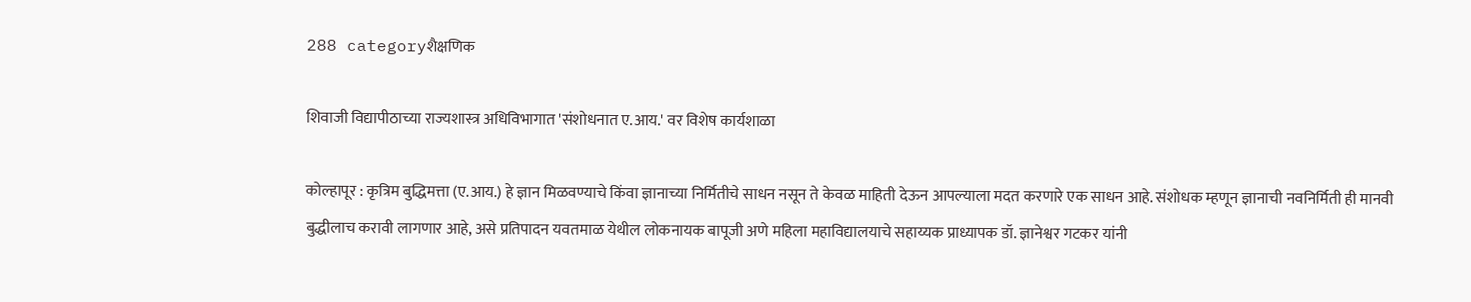288 categoryशैक्षणिक

शिवाजी विद्यापीठाच्या राज्यशास्त्र अधिविभागात 'संशोधनात ए.आय.' वर विशेष कार्यशाळा

कोल्हापूर : कृत्रिम बुद्धिमत्ता (ए.आय.) हे ज्ञान मिळवण्याचे किंवा ज्ञानाच्या निर्मितीचे साधन नसून ते केवळ माहिती देऊन आपल्याला मदत करणारे एक साधन आहे. संशोधक म्हणून ज्ञानाची नवनिर्मिती ही मानवी बुद्धीलाच करावी लागणार आहे, असे प्रतिपादन यवतमाळ येथील लोकनायक बापूजी अणे महिला महाविद्यालयाचे सहाय्यक प्राध्यापक डॉ. ज्ञानेश्वर गटकर यांनी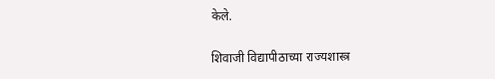केले.

शिवाजी विद्यापीठाच्या राज्यशास्त्र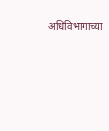अधिविभागाच्या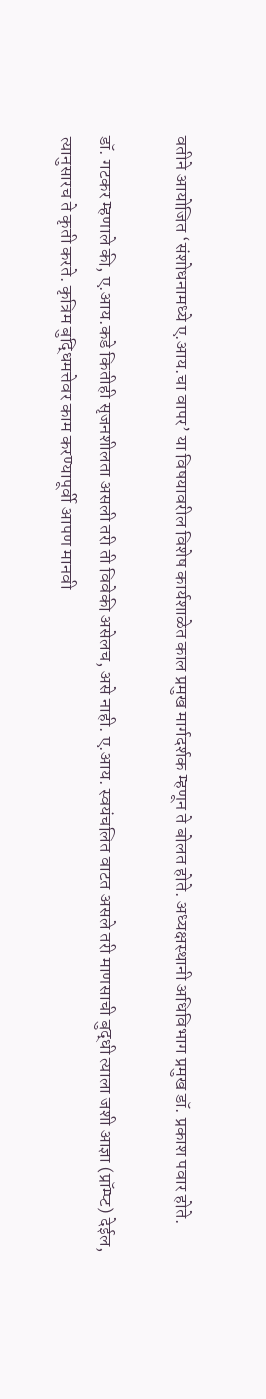वतीने आयोजित ‘संशोधनामध्ये ए.आय.चा वापर’ या विषयावरील विशेष कार्यशाळेत काल प्रमुख मार्गदर्शक म्हणून ते बोलत होते. अध्यक्षस्थानी अधिविभाग प्रमुख डॉ. प्रकाश पवार होते.

डॉ. गटकर म्हणाले की, ए.आय.कडे कितीही सृजनशीलता असली तरी ती विवेकी असेलच, असे नाही. ए.आय. स्वयंचलित वाटत असले तरी माणसाची बुद्धी त्याला जशी आज्ञा (प्रॉम्प्ट) देईल, त्यानुसारच ते कृती करते. कृत्रिम बुद्धिमत्तेवर काम करण्यापूर्वी आपण मानवी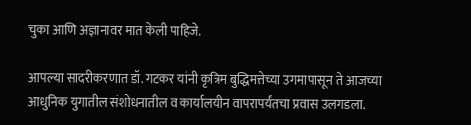चुका आणि अज्ञानावर मात केली पाहिजे.

आपल्या सादरीकरणात डॉ. गटकर यांनी कृत्रिम बुद्धिमत्तेच्या उगमापासून ते आजच्या आधुनिक युगातील संशोधनातील व कार्यालयीन वापरापर्यंतचा प्रवास उलगडला.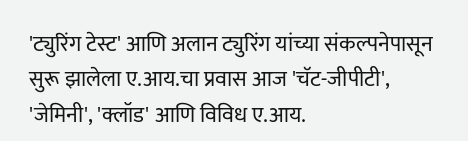'ट्युरिंग टेस्ट' आणि अलान ट्युरिंग यांच्या संकल्पनेपासून सुरू झालेला ए.आय.चा प्रवास आज 'चॅट-जीपीटी', 'जेमिनी', 'क्लॉड' आणि विविध ए.आय.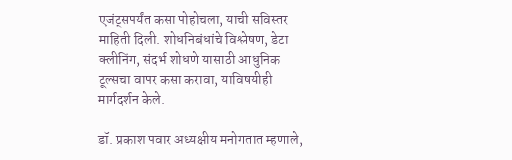एजंट्सपर्यंत कसा पोहोचला, याची सविस्तर माहिती दिली. शोधनिबंधांचे विश्लेषण, डेटा क्लीनिंग, संदर्भ शोधणे यासाठी आधुनिक टूल्सचा वापर कसा करावा, याविषयीही मार्गदर्शन केले.

डॉ. प्रकाश पवार अध्यक्षीय मनोगतात म्हणाले,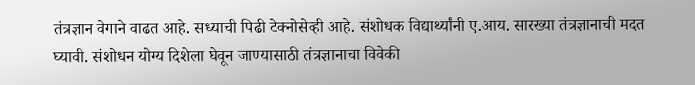तंत्रज्ञान वेगाने वाढत आहे. सध्याची पिढी टेक्नोसेव्ही आहे. संशोधक विद्यार्थ्यांनी ए.आय. सारख्या तंत्रज्ञानाची मदत घ्यावी. संशोधन योग्य दिशेला घेवून जाण्यासाठी तंत्रज्ञानाचा विवेकी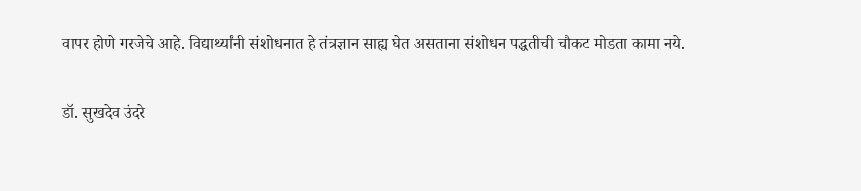वापर होणे गरजेचे आहे. विद्यार्थ्यांनी संशोधनात हे तंत्रज्ञान साह्य घेत असताना संशोधन पद्धतीची चौकट मोडता कामा नये.

डॉ. सुखदेव उंदरे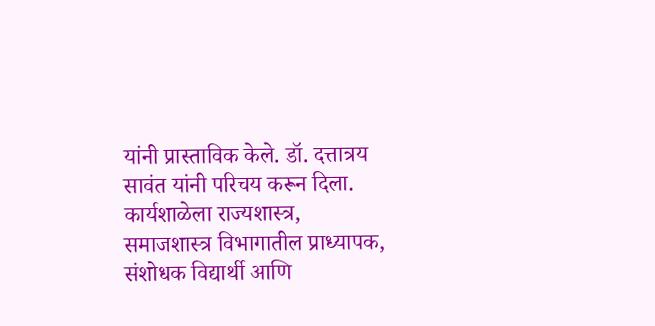यांनी प्रास्ताविक केले. डॉ. दत्तात्रय सावंत यांनी परिचय करून दिला. कार्यशाळेला राज्यशास्त्र, समाजशास्त्र विभागातील प्राध्यापक, संशोधक विद्यार्थी आणि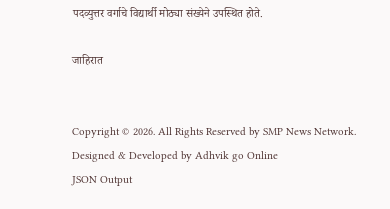पदव्युत्तर वर्गाचे विद्यार्थी मोठ्या संख्येने उपस्थित होते.

जाहिरात


Copyright © 2026. All Rights Reserved by SMP News Network.
Designed & Developed by Adhvik go Online
JSON Output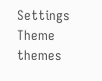Settings
Theme
themes